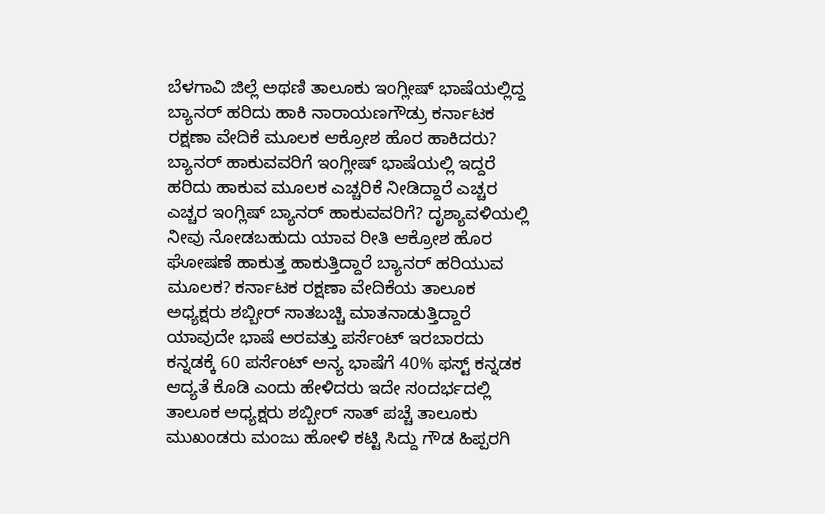ಬೆಳಗಾವಿ ಜಿಲ್ಲೆ ಅಥಣಿ ತಾಲೂಕು ಇಂಗ್ಲೀಷ್ ಭಾಷೆಯಲ್ಲಿದ್ದ ಬ್ಯಾನರ್ ಹರಿದು ಹಾಕಿ ನಾರಾಯಣಗೌಡ್ರು ಕರ್ನಾಟಕ ರಕ್ಷಣಾ ವೇದಿಕೆ ಮೂಲಕ ಆಕ್ರೋಶ ಹೊರ ಹಾಕಿದರು? ಬ್ಯಾನರ್ ಹಾಕುವವರಿಗೆ ಇಂಗ್ಲೀಷ್ ಭಾಷೆಯಲ್ಲಿ ಇದ್ದರೆ ಹರಿದು ಹಾಕುವ ಮೂಲಕ ಎಚ್ಚರಿಕೆ ನೀಡಿದ್ದಾರೆ ಎಚ್ಚರ ಎಚ್ಚರ ಇಂಗ್ಲಿಷ್ ಬ್ಯಾನರ್ ಹಾಕುವವರಿಗೆ? ದೃಶ್ಯಾವಳಿಯಲ್ಲಿ ನೀವು ನೋಡಬಹುದು ಯಾವ ರೀತಿ ಆಕ್ರೋಶ ಹೊರ ಘೋಷಣೆ ಹಾಕುತ್ತ ಹಾಕುತ್ತಿದ್ದಾರೆ ಬ್ಯಾನರ್ ಹರಿಯುವ ಮೂಲಕ? ಕರ್ನಾಟಕ ರಕ್ಷಣಾ ವೇದಿಕೆಯ ತಾಲೂಕ ಅಧ್ಯಕ್ಷರು ಶಬ್ಬೀರ್ ಸಾತಬಚ್ಚಿ ಮಾತನಾಡುತ್ತಿದ್ದಾರೆ ಯಾವುದೇ ಭಾಷೆ ಅರವತ್ತು ಪರ್ಸೆಂಟ್ ಇರಬಾರದು ಕನ್ನಡಕ್ಕೆ 60 ಪರ್ಸೆಂಟ್ ಅನ್ಯ ಭಾಷೆಗೆ 40% ಫಸ್ಟ್ ಕನ್ನಡಕ ಆದ್ಯತೆ ಕೊಡಿ ಎಂದು ಹೇಳಿದರು ಇದೇ ಸಂದರ್ಭದಲ್ಲಿ ತಾಲೂಕ ಅಧ್ಯಕ್ಷರು ಶಬ್ಬೀರ್ ಸಾತ್ ಪಚ್ಚೆ ತಾಲೂಕು ಮುಖಂಡರು ಮಂಜು ಹೋಳಿ ಕಟ್ಟಿ ಸಿದ್ದು ಗೌಡ ಹಿಪ್ಪರಗಿ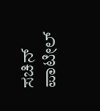ಸಚಿನ್ ಪಾಟೀಲ್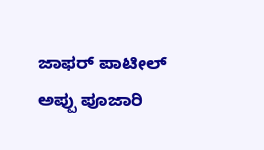ಜಾಫರ್ ಪಾಟೀಲ್ ಅಪ್ಪು ಪೂಜಾರಿ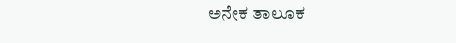ಅನೇಕ ತಾಲೂಕ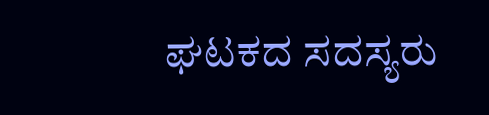ಘಟಕದ ಸದಸ್ಯರು